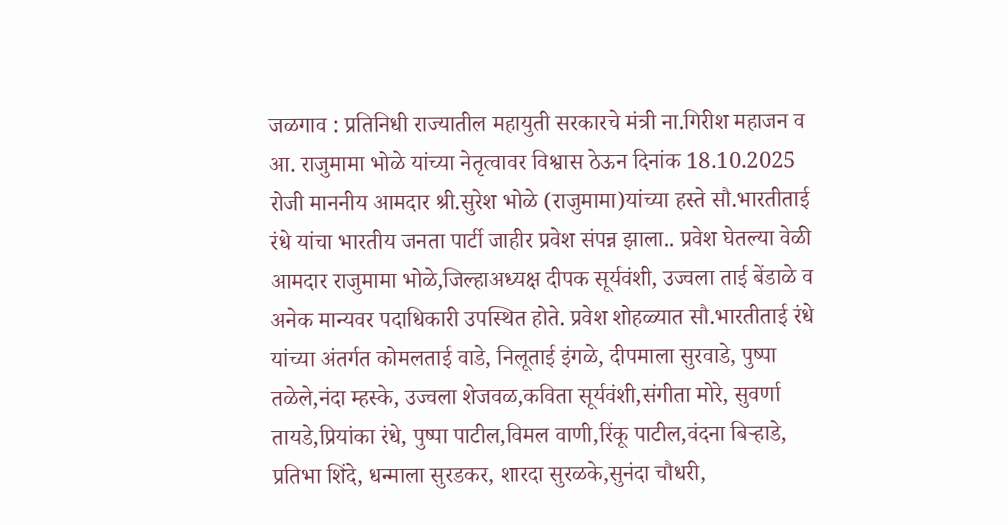जळगाव : प्रतिनिधी राज्यातील महायुती सरकारचे मंत्री ना.गिरीश महाजन व आ. राजुमामा भोळे यांच्या नेतृत्वावर विश्वास ठेऊन दिनांक 18.10.2025 रोजी माननीय आमदार श्री.सुरेश भोळे (राजुमामा)यांच्या हस्ते सौ.भारतीताई रंधे यांचा भारतीय जनता पार्टी जाहीर प्रवेश संपन्न झाला.. प्रवेश घेतल्या वेळी आमदार राजुमामा भोळे,जिल्हाअध्यक्ष दीपक सूर्यवंशी, उज्वला ताई बेंडाळे व अनेक मान्यवर पदाधिकारी उपस्थित होते. प्रवेश शोहळ्यात सौ.भारतीताई रंधे यांच्या अंतर्गत कोमलताई वाडे, निलूताई इंगळे, दीपमाला सुरवाडे, पुष्पा तळेले,नंदा म्हस्के, उज्वला शेजवळ,कविता सूर्यवंशी,संगीता मोरे, सुवर्णा तायडे,प्रियांका रंधे, पुष्पा पाटील,विमल वाणी,रिंकू पाटील,वंदना बिऱ्हाडे, प्रतिभा शिंदे, धन्माला सुरडकर, शारदा सुरळके,सुनंदा चौधरी,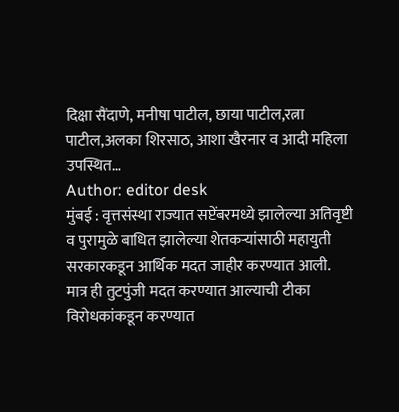दिक्षा सैंदाणे, मनीषा पाटील, छाया पाटील,रत्ना पाटील,अलका शिरसाठ, आशा खैरनार व आदी महिला उपस्थित…
Author: editor desk
मुंबई : वृत्तसंस्था राज्यात सप्टेंबरमध्ये झालेल्या अतिवृष्टी व पुरामुळे बाधित झालेल्या शेतकऱ्यांसाठी महायुती सरकारकडून आर्थिक मदत जाहीर करण्यात आली. मात्र ही तुटपुंजी मदत करण्यात आल्याची टीका विरोधकांकडून करण्यात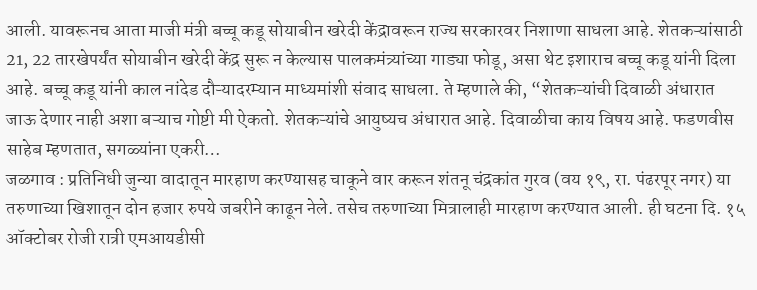आली. यावरूनच आता माजी मंत्री बच्चू कडू सोयाबीन खरेदी केंद्रावरून राज्य सरकारवर निशाणा साधला आहे. शेतकऱ्यांसाठी 21, 22 तारखेपर्यंत सोयाबीन खरेदी केंद्र सुरू न केल्यास पालकमंत्र्यांच्या गाड्या फोडू, असा थेट इशाराच बच्चू कडू यांनी दिला आहे. बच्चू कडू यांनी काल नांदेड दौऱ्यादरम्यान माध्यमांशी संवाद साधला. ते म्हणाले की, “शेतकऱ्यांची दिवाळी अंधारात जाऊ देणार नाही अशा बऱ्याच गोष्टी मी ऐकतो. शेतकऱ्यांचे आयुष्यच अंधारात आहे. दिवाळीचा काय विषय आहे. फडणवीस साहेब म्हणतात, सगळ्यांना एकरी…
जळगाव : प्रतिनिधी जुन्या वादातून मारहाण करण्यासह चाकूने वार करून शंतनू चंद्रकांत गुरव (वय १९, रा. पंढरपूर नगर) या तरुणाच्या खिशातून दोन हजार रुपये जबरीने काढून नेले. तसेच तरुणाच्या मित्रालाही मारहाण करण्यात आली. ही घटना दि. १५ ऑक्टोबर रोजी रात्री एमआयडीसी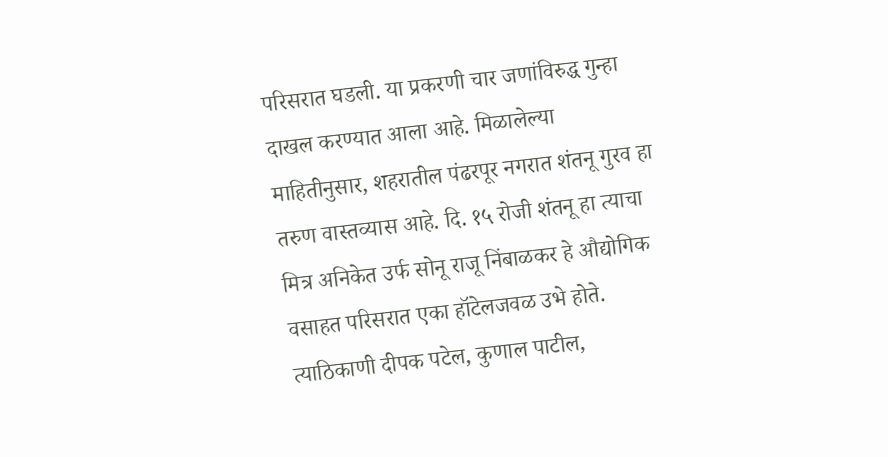परिसरात घडली. या प्रकरणी चार जणांविरुद्ध गुन्हा दाखल करण्यात आला आहे. मिळालेल्या माहितीनुसार, शहरातील पंढरपूर नगरात शंतनू गुरव हा तरुण वास्तव्यास आहे. दि. १५ रोजी शंतनू हा त्याचा मित्र अनिकेत उर्फ सोनू राजू निंबाळकर हे औद्योगिक वसाहत परिसरात एका हॉटेलजवळ उभे होते. त्याठिकाणी दीपक पटेल, कुणाल पाटील,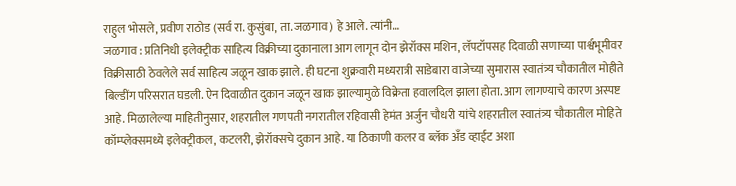राहुल भोसले, प्रवीण राठोड (सर्व रा. कुसुंबा, ता. जळगाव) हे आले. त्यांनी…
जळगाव : प्रतिनिधी इलेक्ट्रीक साहित्य विक्रीच्या दुकानाला आग लागून दोन झेरॉक्स मशिन, लॅपटॉपसह दिवाळी सणाच्या पार्श्वभूमीवर विक्रीसाठी ठेवलेले सर्व साहित्य जळून खाक झाले. ही घटना शुक्रवारी मध्यरात्री साडेबारा वाजेच्या सुमारास स्वातंत्र्य चौकातील मोहीते बिल्डींग परिसरात घडली. ऐन दिवाळीत दुकान जळून खाक झाल्यामुळे विक्रेता हवालदिल झाला होता. आग लागण्याचे कारण अस्पष्ट आहे. मिळालेल्या माहितीनुसार, शहरातील गणपती नगरातील रहिवासी हेमंत अर्जुन चौधरी यांचे शहरातील स्वातंत्र्य चौकातील मोहिते कॉम्प्लेक्समध्ये इलेक्ट्रीकल, कटलरी, झेरॉक्सचे दुकान आहे. या ठिकाणी कलर व ब्लॅक अँड व्हाईट अशा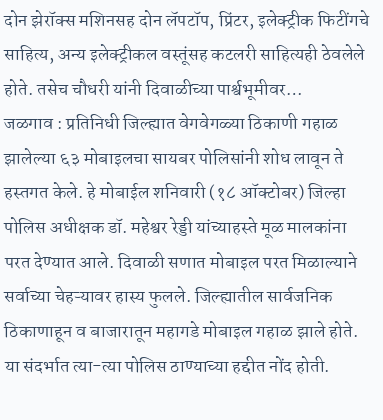दोन झेरॉक्स मशिनसह दोन लॅपटॉप, प्रिंटर, इलेक्ट्रीक फिटींगचे साहित्य, अन्य इलेक्ट्रीकल वस्तूंसह कटलरी साहित्यही ठेवलेले होते. तसेच चौधरी यांनी दिवाळीच्या पार्श्वभूमीवर…
जळगाव : प्रतिनिधी जिल्ह्यात वेगवेगळ्या ठिकाणी गहाळ झालेल्या ६३ मोबाइलचा सायबर पोलिसांनी शोध लावून ते हस्तगत केले. हे मोबाईल शनिवारी (१८ ऑक्टोबर) जिल्हा पोलिस अधीक्षक डॉ. महेश्वर रेड्डी यांच्याहस्ते मूळ मालकांना परत देण्यात आले. दिवाळी सणात मोबाइल परत मिळाल्याने सर्वाच्या चेहऱ्यावर हास्य फुलले. जिल्ह्यातील सार्वजनिक ठिकाणाहून व बाजारातून महागडे मोबाइल गहाळ झाले होते. या संदर्भात त्या-त्या पोलिस ठाण्याच्या हद्दीत नोंद होती.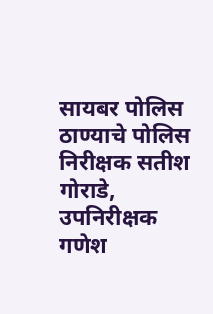सायबर पोलिस ठाण्याचे पोलिस निरीक्षक सतीश गोराडे, उपनिरीक्षक गणेश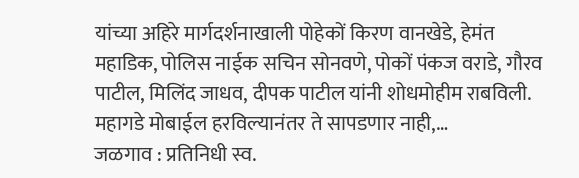यांच्या अहिरे मार्गदर्शनाखाली पोहेकों किरण वानखेडे, हेमंत महाडिक, पोलिस नाईक सचिन सोनवणे, पोकों पंकज वराडे, गौरव पाटील, मिलिंद जाधव, दीपक पाटील यांनी शोधमोहीम राबविली. महागडे मोबाईल हरविल्यानंतर ते सापडणार नाही,…
जळगाव : प्रतिनिधी स्व.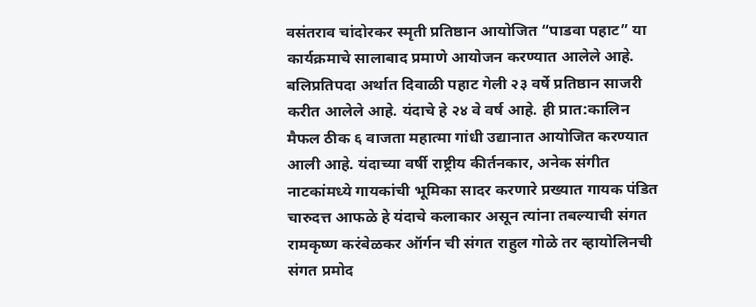वसंतराव चांदोरकर स्मृती प्रतिष्ठान आयोजित “पाडवा पहाट” या कार्यक्रमाचे सालाबाद प्रमाणे आयोजन करण्यात आलेले आहे. बलिप्रतिपदा अर्थात दिवाळी पहाट गेली २३ वर्षे प्रतिष्ठान साजरी करीत आलेले आहे. यंदाचे हे २४ वे वर्ष आहे. ही प्रात:कालिन मैफल ठीक ६ वाजता महात्मा गांधी उद्यानात आयोजित करण्यात आली आहे. यंदाच्या वर्षी राष्ट्रीय कीर्तनकार, अनेक संगीत नाटकांमध्ये गायकांची भूमिका सादर करणारे प्रख्यात गायक पंडित चारुदत्त आफळे हे यंदाचे कलाकार असून त्यांना तबल्याची संगत रामकृष्ण करंबेळकर ऑर्गन ची संगत राहुल गोळे तर व्हायोलिनची संगत प्रमोद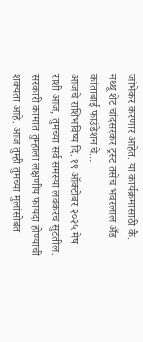जांभेकर करणार आहेत. या कार्यक्रमासाठी कै. नथ्थू शेट चांदसरकर ट्रस्ट तसेच भवरलाल अँड कांताबाई फाउंडेशन चे…
आजचे राशिभविष्य दि. १९ ऑक्टोबर २०२५ मेष राशी आज, तुमच्या सर्व समस्या लवकरच सुटतील. सरकारी कामात तुम्हाला लक्षणीय फायदा होण्याची शक्यता आहे. आज तुम्ही तुमच्या मुलांसोबत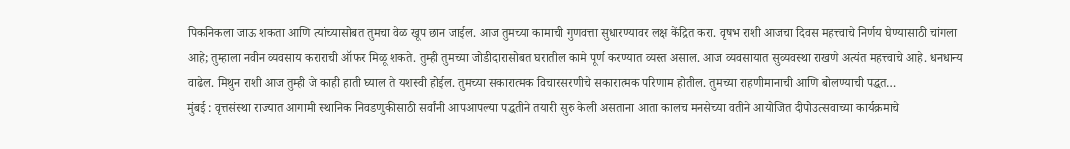पिकनिकला जाऊ शकता आणि त्यांच्यासोबत तुमचा वेळ खूप छान जाईल. आज तुमच्या कामाची गुणवत्ता सुधारण्यावर लक्ष केंद्रित करा. वृषभ राशी आजचा दिवस महत्त्वाचे निर्णय घेण्यासाठी चांगला आहे; तुम्हाला नवीन व्यवसाय कराराची ऑफर मिळू शकते. तुम्ही तुमच्या जोडीदारासोबत घरातील कामे पूर्ण करण्यात व्यस्त असाल. आज व्यवसायात सुव्यवस्था राखणे अत्यंत महत्त्वाचे आहे. धनधान्य वाढेल. मिथुन राशी आज तुम्ही जे काही हाती घ्याल ते यशस्वी होईल. तुमच्या सकारात्मक विचारसरणीचे सकारात्मक परिणाम होतील. तुमच्या राहणीमानाची आणि बोलण्याची पद्धत…
मुंबई : वृत्तसंस्था राज्यात आगामी स्थानिक निवडणुकीसाठी सर्वांनी आपआपल्या पद्धतीने तयारी सुरु केली असताना आता कालच मनसेच्या वतीने आयोजित दीपोउत्सवाच्या कार्यक्रमाचे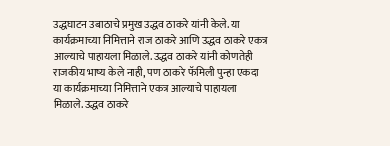उद्धघाटन उबाठाचे प्रमुख उद्धव ठाकरे यांनी केले. या कार्यक्रमाच्या निमित्ताने राज ठाकरे आणि उद्धव ठाकरे एकत्र आल्याचे पाहायला मिळाले. उद्धव ठाकरे यांनी कोणतेही राजकीय भाष्य केले नाही, पण ठाकरे फॅमिली पुन्हा एकदा या कार्यक्रमाच्या निमित्ताने एकत्र आल्याचे पाहायला मिळाले. उद्धव ठाकरे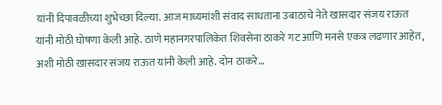यांनी दिपावळीच्या शुभेच्छा दिल्या. आज माध्यमांशी संवाद साधताना उबाठाचे नेते खासदार संजय राऊत यांनी मोठी घोषणा केली आहे. ठाणे महानगरपालिकेत शिवसेना ठाकरे गट आणि मनसे एकत्र लढणार आहेत, अशी मोठी खासदार संजय राऊत यांनी केली आहे. दोन ठाकरे…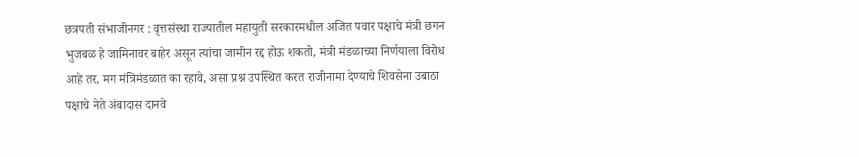छत्रपती संभाजीनगर : वृत्तसंस्था राज्यातील महायुती सरकारमधील अजित पवार पक्षाचे मंत्री छगन भुजबळ हे जामिनावर बाहेर असून त्यांचा जामीन रद्द होऊ शकतो, मंत्री मंडळाच्या निर्णयाला विरोध आहे तर, मग मंत्रिमंडळात का रहावे, असा प्रश्न उपस्थित करत राजीनामा देण्याचे शिवसेना उबाठा पक्षाचे नेते अंबादास दानवे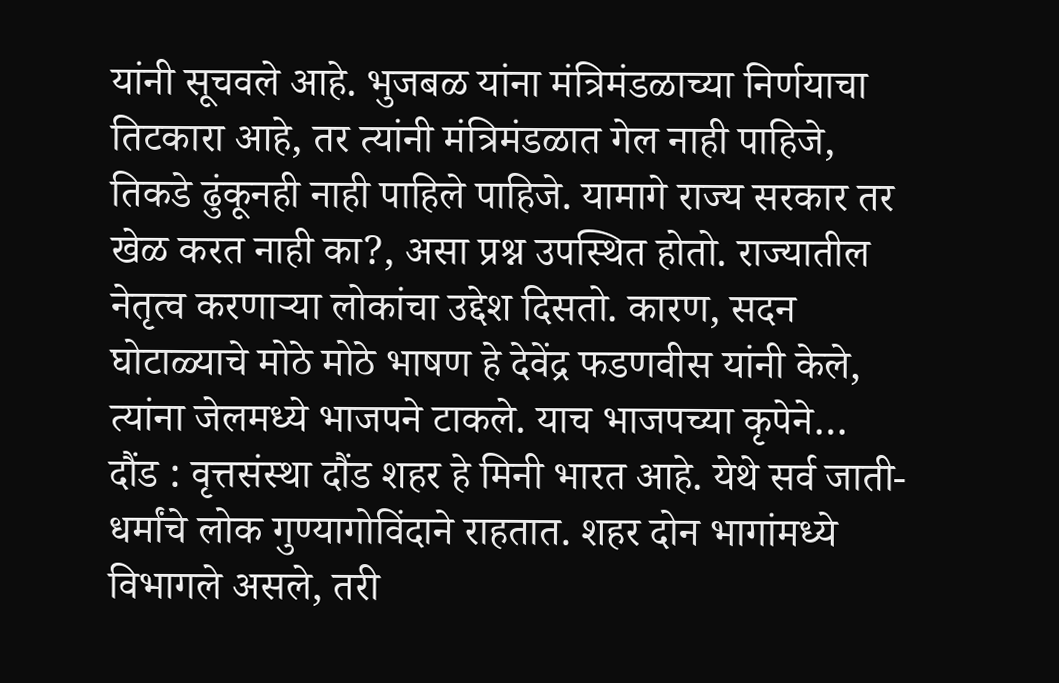यांनी सूचवले आहे. भुजबळ यांना मंत्रिमंडळाच्या निर्णयाचा तिटकारा आहे, तर त्यांनी मंत्रिमंडळात गेल नाही पाहिजे, तिकडे ढुंकूनही नाही पाहिले पाहिजे. यामागे राज्य सरकार तर खेळ करत नाही का?, असा प्रश्न उपस्थित होतो. राज्यातील नेतृत्व करणाऱ्या लोकांचा उद्देश दिसतो. कारण, सदन घोटाळ्याचे मोठे मोठे भाषण हे देवेंद्र फडणवीस यांनी केले, त्यांना जेलमध्ये भाजपने टाकले. याच भाजपच्या कृपेने…
दौंड : वृत्तसंस्था दौंड शहर हे मिनी भारत आहे. येथे सर्व जाती-धर्मांचे लोक गुण्यागोविंदाने राहतात. शहर दोन भागांमध्ये विभागले असले, तरी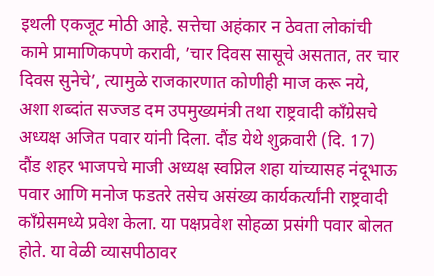इथली एकजूट मोठी आहे. सत्तेचा अहंकार न ठेवता लोकांची कामे प्रामाणिकपणे करावी, ’चार दिवस सासूचे असतात, तर चार दिवस सुनेचे’, त्यामुळे राजकारणात कोणीही माज करू नये, अशा शब्दांत सज्जड दम उपमुख्यमंत्री तथा राष्ट्रवादी काँग्रेसचे अध्यक्ष अजित पवार यांनी दिला. दौंड येथे शुक्रवारी (दि. 17) दौंड शहर भाजपचे माजी अध्यक्ष स्वप्निल शहा यांच्यासह नंदूभाऊ पवार आणि मनोज फडतरे तसेच असंख्य कार्यकर्त्यांनी राष्ट्रवादी काँग्रेसमध्ये प्रवेश केला. या पक्षप्रवेश सोहळा प्रसंगी पवार बोलत होते. या वेळी व्यासपीठावर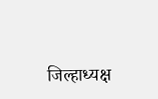जिल्हाध्यक्ष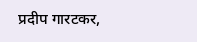प्रदीप गारटकर,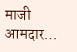माजी आमदार…